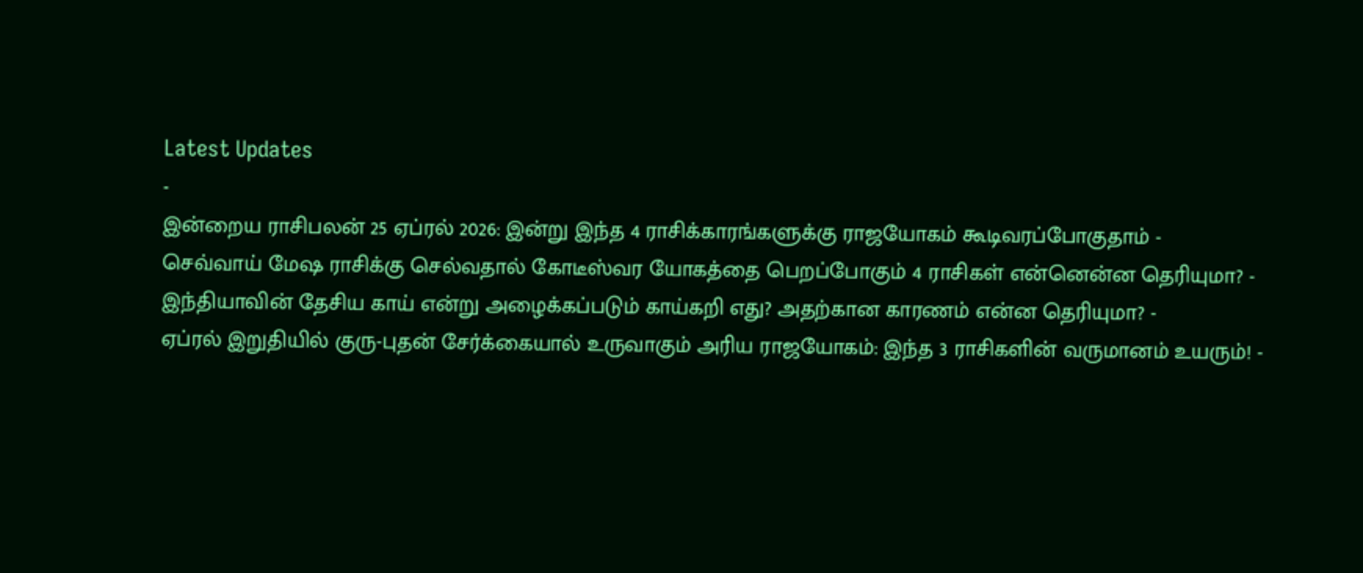Latest Updates
-
இன்றைய ராசிபலன் 25 ஏப்ரல் 2026: இன்று இந்த 4 ராசிக்காரங்களுக்கு ராஜயோகம் கூடிவரப்போகுதாம் -
செவ்வாய் மேஷ ராசிக்கு செல்வதால் கோடீஸ்வர யோகத்தை பெறப்போகும் 4 ராசிகள் என்னென்ன தெரியுமா? -
இந்தியாவின் தேசிய காய் என்று அழைக்கப்படும் காய்கறி எது? அதற்கான காரணம் என்ன தெரியுமா? -
ஏப்ரல் இறுதியில் குரு-புதன் சேர்க்கையால் உருவாகும் அரிய ராஜயோகம்: இந்த 3 ராசிகளின் வருமானம் உயரும்! -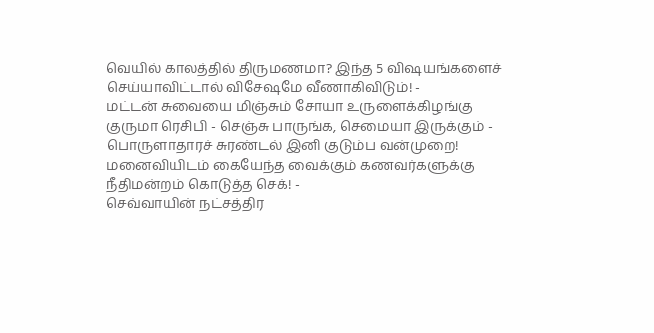வெயில் காலத்தில் திருமணமா? இந்த 5 விஷயங்களைச் செய்யாவிட்டால் விசேஷமே வீணாகிவிடும்! -
மட்டன் சுவையை மிஞ்சும் சோயா உருளைக்கிழங்கு குருமா ரெசிபி - செஞ்சு பாருங்க, செமையா இருக்கும் -
பொருளாதாரச் சுரண்டல் இனி குடும்ப வன்முறை! மனைவியிடம் கையேந்த வைக்கும் கணவர்களுக்கு நீதிமன்றம் கொடுத்த செக்! -
செவ்வாயின் நட்சத்திர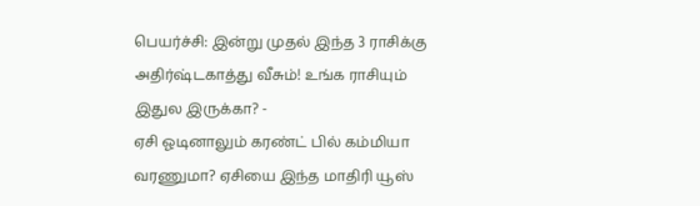பெயர்ச்சி: இன்று முதல் இந்த 3 ராசிக்கு அதிர்ஷ்டகாத்து வீசும்! உங்க ராசியும் இதுல இருக்கா? -
ஏசி ஓடினாலும் கரண்ட் பில் கம்மியா வரணுமா? ஏசியை இந்த மாதிரி யூஸ்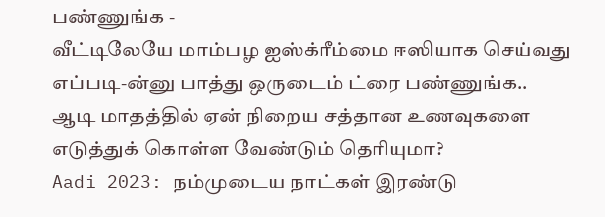பண்ணுங்க -
வீட்டிலேயே மாம்பழ ஐஸ்க்ரீம்மை ஈஸியாக செய்வது எப்படி-ன்னு பாத்து ஒருடைம் ட்ரை பண்ணுங்க..
ஆடி மாதத்தில் ஏன் நிறைய சத்தான உணவுகளை எடுத்துக் கொள்ள வேண்டும் தெரியுமா?
Aadi 2023: நம்முடைய நாட்கள் இரண்டு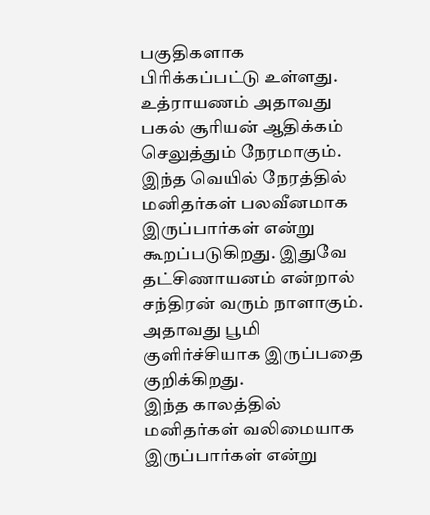பகுதிகளாக பிரிக்கப்பட்டு உள்ளது. உத்ராயணம் அதாவது பகல் சூரியன் ஆதிக்கம் செலுத்தும் நேரமாகும். இந்த வெயில் நேரத்தில் மனிதர்கள் பலவீனமாக இருப்பார்கள் என்று கூறப்படுகிறது. இதுவே தட்சிணாயனம் என்றால் சந்திரன் வரும் நாளாகும். அதாவது பூமி குளிர்ச்சியாக இருப்பதை குறிக்கிறது.
இந்த காலத்தில் மனிதர்கள் வலிமையாக இருப்பார்கள் என்று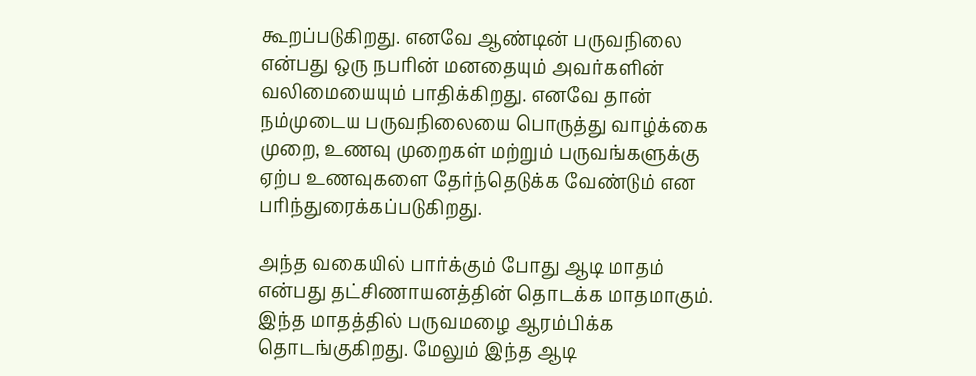கூறப்படுகிறது. எனவே ஆண்டின் பருவநிலை என்பது ஒரு நபரின் மனதையும் அவர்களின் வலிமையையும் பாதிக்கிறது. எனவே தான் நம்முடைய பருவநிலையை பொருத்து வாழ்க்கை முறை, உணவு முறைகள் மற்றும் பருவங்களுக்கு ஏற்ப உணவுகளை தேர்ந்தெடுக்க வேண்டும் என பரிந்துரைக்கப்படுகிறது.

அந்த வகையில் பார்க்கும் போது ஆடி மாதம் என்பது தட்சிணாயனத்தின் தொடக்க மாதமாகும். இந்த மாதத்தில் பருவமழை ஆரம்பிக்க தொடங்குகிறது. மேலும் இந்த ஆடி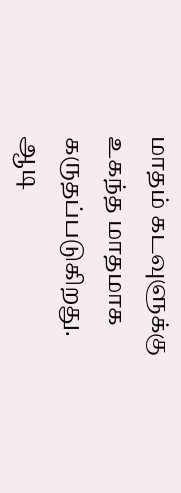மாதம் கடவுளுக்கு உகந்த மாதமாக கருதப்படுகிறது.
ஆடி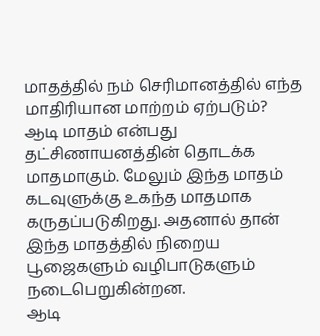மாதத்தில் நம் செரிமானத்தில் எந்த மாதிரியான மாற்றம் ஏற்படும்?
ஆடி மாதம் என்பது தட்சிணாயனத்தின் தொடக்க மாதமாகும். மேலும் இந்த மாதம் கடவுளுக்கு உகந்த மாதமாக கருதப்படுகிறது. அதனால் தான் இந்த மாதத்தில் நிறைய பூஜைகளும் வழிபாடுகளும் நடைபெறுகின்றன.
ஆடி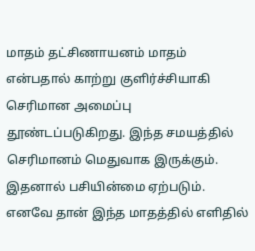மாதம் தட்சிணாயனம் மாதம் என்பதால் காற்று குளிர்ச்சியாகி செரிமான அமைப்பு தூண்டப்படுகிறது. இந்த சமயத்தில் செரிமானம் மெதுவாக இருக்கும். இதனால் பசியின்மை ஏற்படும்.
எனவே தான் இந்த மாதத்தில் எளிதில்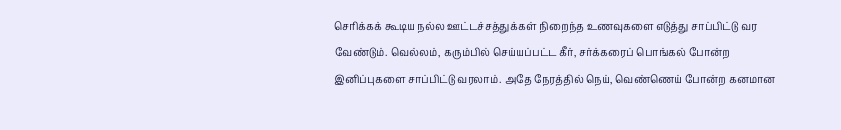செரிக்கக் கூடிய நல்ல ஊட்டச்சத்துக்கள் நிறைந்த உணவுகளை எடுத்து சாப்பிட்டு வர வேண்டும். வெல்லம், கரும்பில் செய்யப்பட்ட கீர், சர்க்கரைப் பொங்கல் போன்ற இனிப்புகளை சாப்பிட்டு வரலாம். அதே நேரத்தில் நெய், வெண்ணெய் போன்ற கனமான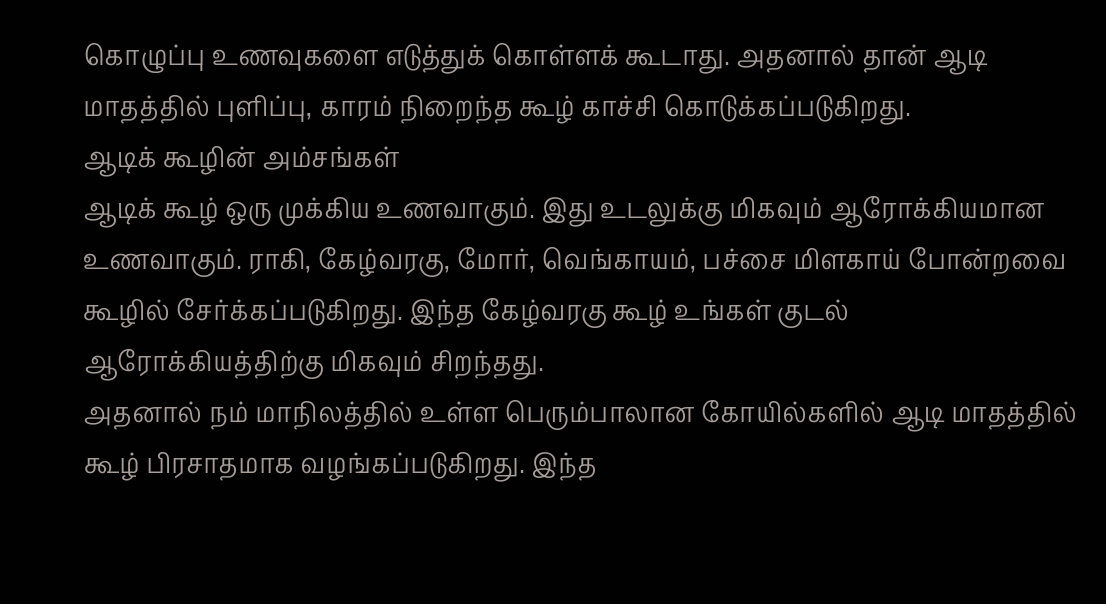கொழுப்பு உணவுகளை எடுத்துக் கொள்ளக் கூடாது. அதனால் தான் ஆடி மாதத்தில் புளிப்பு, காரம் நிறைந்த கூழ் காச்சி கொடுக்கப்படுகிறது.
ஆடிக் கூழின் அம்சங்கள்
ஆடிக் கூழ் ஒரு முக்கிய உணவாகும். இது உடலுக்கு மிகவும் ஆரோக்கியமான உணவாகும். ராகி, கேழ்வரகு, மோர், வெங்காயம், பச்சை மிளகாய் போன்றவை கூழில் சேர்க்கப்படுகிறது. இந்த கேழ்வரகு கூழ் உங்கள் குடல் ஆரோக்கியத்திற்கு மிகவும் சிறந்தது.
அதனால் நம் மாநிலத்தில் உள்ள பெரும்பாலான கோயில்களில் ஆடி மாதத்தில் கூழ் பிரசாதமாக வழங்கப்படுகிறது. இந்த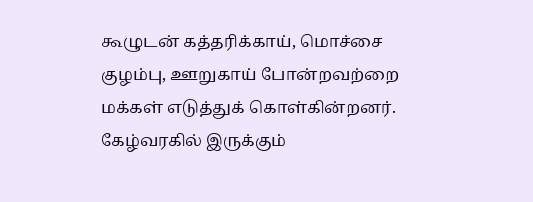கூழுடன் கத்தரிக்காய், மொச்சை குழம்பு, ஊறுகாய் போன்றவற்றை மக்கள் எடுத்துக் கொள்கின்றனர். கேழ்வரகில் இருக்கும்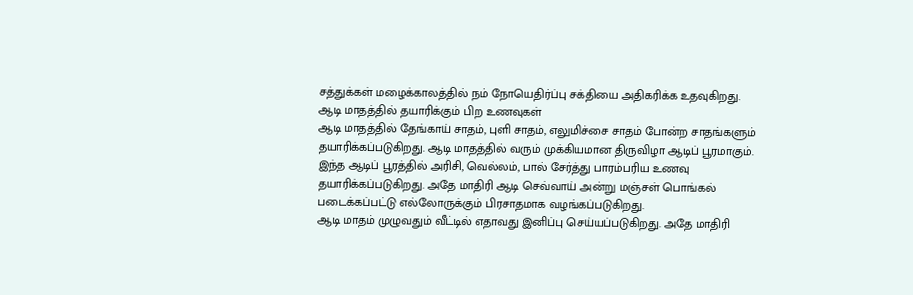சத்துக்கள் மழைக்காலத்தில் நம் நோயெதிர்ப்பு சக்தியை அதிகரிக்க உதவுகிறது.
ஆடி மாதத்தில் தயாரிக்கும் பிற உணவுகள்
ஆடி மாதத்தில் தேங்காய் சாதம், புளி சாதம், எலுமிச்சை சாதம் போன்ற சாதங்களும் தயாரிக்கப்படுகிறது. ஆடி மாதத்தில் வரும் முக்கியமான திருவிழா ஆடிப் பூரமாகும். இந்த ஆடிப் பூரத்தில் அரிசி, வெல்லம், பால் சேர்த்து பாரம்பரிய உணவு தயாரிக்கப்படுகிறது. அதே மாதிரி ஆடி செவ்வாய் அன்று மஞ்சள் பொங்கல் படைக்கப்பட்டு எல்லோருக்கும் பிரசாதமாக வழங்கப்படுகிறது.
ஆடி மாதம் முழுவதும் வீட்டில் எதாவது இனிப்பு செய்யப்படுகிறது. அதே மாதிரி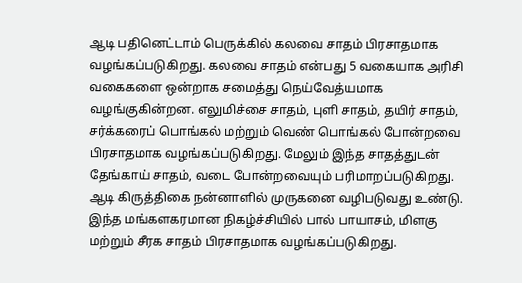ஆடி பதினெட்டாம் பெருக்கில் கலவை சாதம் பிரசாதமாக வழங்கப்படுகிறது. கலவை சாதம் என்பது 5 வகையாக அரிசி வகைகளை ஒன்றாக சமைத்து நெய்வேத்யமாக வழங்குகின்றன. எலுமிச்சை சாதம், புளி சாதம், தயிர் சாதம், சர்க்கரைப் பொங்கல் மற்றும் வெண் பொங்கல் போன்றவை பிரசாதமாக வழங்கப்படுகிறது. மேலும் இந்த சாதத்துடன் தேங்காய் சாதம், வடை போன்றவையும் பரிமாறப்படுகிறது.
ஆடி கிருத்திகை நன்னாளில் முருகனை வழிபடுவது உண்டு. இந்த மங்களகரமான நிகழ்ச்சியில் பால் பாயாசம், மிளகு மற்றும் சீரக சாதம் பிரசாதமாக வழங்கப்படுகிறது.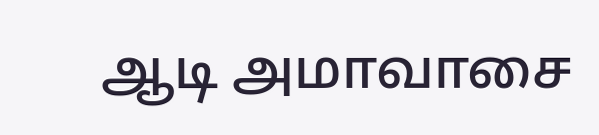ஆடி அமாவாசை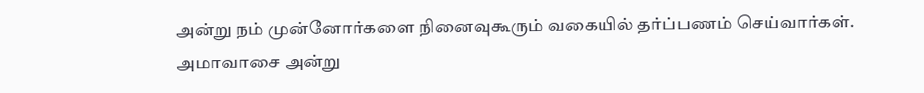அன்று நம் முன்னோர்களை நினைவுகூரும் வகையில் தர்ப்பணம் செய்வார்கள். அமாவாசை அன்று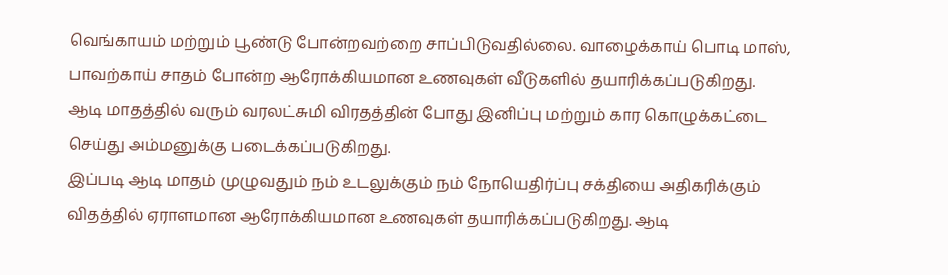வெங்காயம் மற்றும் பூண்டு போன்றவற்றை சாப்பிடுவதில்லை. வாழைக்காய் பொடி மாஸ், பாவற்காய் சாதம் போன்ற ஆரோக்கியமான உணவுகள் வீடுகளில் தயாரிக்கப்படுகிறது.
ஆடி மாதத்தில் வரும் வரலட்சுமி விரதத்தின் போது இனிப்பு மற்றும் கார கொழுக்கட்டை செய்து அம்மனுக்கு படைக்கப்படுகிறது.
இப்படி ஆடி மாதம் முழுவதும் நம் உடலுக்கும் நம் நோயெதிர்ப்பு சக்தியை அதிகரிக்கும் விதத்தில் ஏராளமான ஆரோக்கியமான உணவுகள் தயாரிக்கப்படுகிறது. ஆடி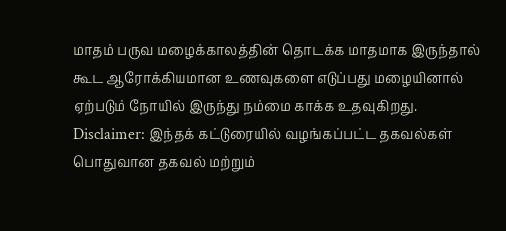மாதம் பருவ மழைக்காலத்தின் தொடக்க மாதமாக இருந்தால் கூட ஆரோக்கியமான உணவுகளை எடுப்பது மழையினால் ஏற்படும் நோயில் இருந்து நம்மை காக்க உதவுகிறது.
Disclaimer: இந்தக் கட்டுரையில் வழங்கப்பட்ட தகவல்கள் பொதுவான தகவல் மற்றும்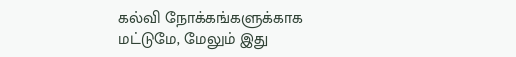கல்வி நோக்கங்களுக்காக மட்டுமே, மேலும் இது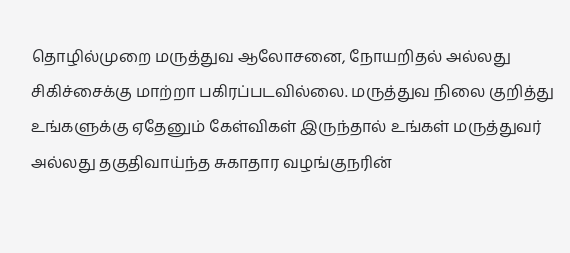தொழில்முறை மருத்துவ ஆலோசனை, நோயறிதல் அல்லது சிகிச்சைக்கு மாற்றா பகிரப்படவில்லை. மருத்துவ நிலை குறித்து உங்களுக்கு ஏதேனும் கேள்விகள் இருந்தால் உங்கள் மருத்துவர் அல்லது தகுதிவாய்ந்த சுகாதார வழங்குநரின்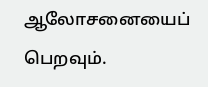ஆலோசனையைப் பெறவும்.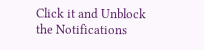Click it and Unblock the Notifications